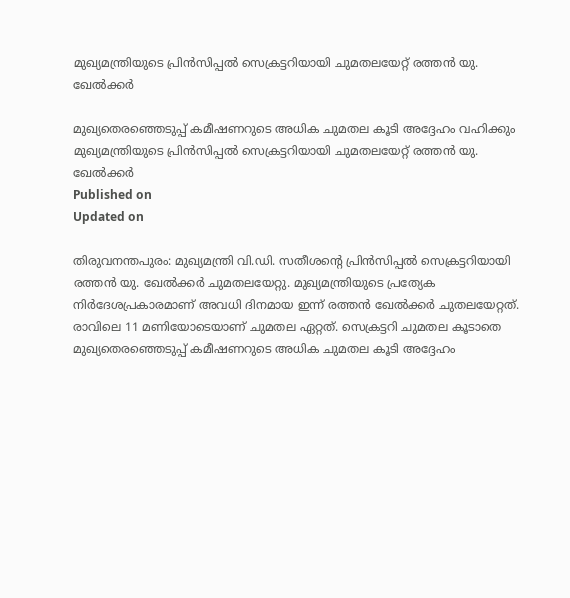മുഖ്യമന്ത്രിയുടെ പ്രിൻസിപ്പൽ സെക്രട്ടറിയായി ചുമതലയേറ്റ് രത്തന്‍ യു. ഖേല്‍ക്കര്‍

മുഖ്യതെരഞ്ഞെടുപ്പ് കമീഷണറുടെ അധിക ചുമതല കൂടി അദ്ദേഹം വഹിക്കും
മുഖ്യമന്ത്രിയുടെ പ്രിൻസിപ്പൽ സെക്രട്ടറിയായി ചുമതലയേറ്റ് രത്തന്‍ യു. ഖേല്‍ക്കര്‍
Published on
Updated on

തിരുവനന്തപുരം: മുഖ്യമന്ത്രി വി.ഡി. സതീശന്റെ പ്രിൻസിപ്പൽ സെക്രട്ടറിയായി രത്തൻ യു. ഖേൽക്കർ ചുമതലയേറ്റു. മുഖ്യമന്ത്രിയുടെ പ്രത്യേക നിർദേശപ്രകാരമാണ് അവധി ദിനമായ ഇന്ന് രത്തൻ ഖേൽക്കർ ചുതലയേറ്റത്. രാവിലെ 11 മണിയോടെയാണ് ചുമതല ഏറ്റത്. സെക്രട്ടറി ചുമതല കൂടാതെ മുഖ്യതെരഞ്ഞെടുപ്പ് കമീഷണറുടെ അധിക ചുമതല കൂടി അദ്ദേഹം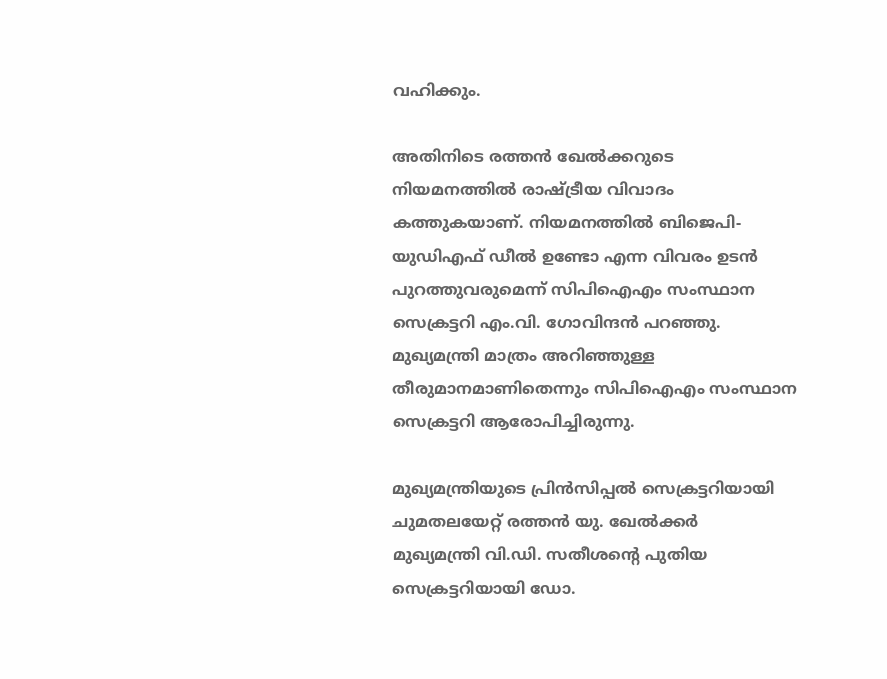വഹിക്കും.

അതിനിടെ രത്തൻ ഖേൽക്കറുടെ നിയമനത്തിൽ രാഷ്ട്രീയ വിവാദം കത്തുകയാണ്. നിയമനത്തിൽ ബിജെപി-യുഡിഎഫ് ഡീൽ ഉണ്ടോ എന്ന വിവരം ഉടൻ പുറത്തുവരുമെന്ന് സിപിഐഎം സംസ്ഥാന സെക്രട്ടറി എം.വി. ഗോവിന്ദൻ പറഞ്ഞു. മുഖ്യമന്ത്രി മാത്രം അറിഞ്ഞുള്ള തീരുമാനമാണിതെന്നും സിപിഐഎം സംസ്ഥാന സെക്രട്ടറി ആരോപിച്ചിരുന്നു.

മുഖ്യമന്ത്രിയുടെ പ്രിൻസിപ്പൽ സെക്രട്ടറിയായി ചുമതലയേറ്റ് രത്തന്‍ യു. ഖേല്‍ക്കര്‍
മുഖ്യമന്ത്രി വി.ഡി. സതീശൻ്റെ പുതിയ സെക്രട്ടറിയായി ഡോ.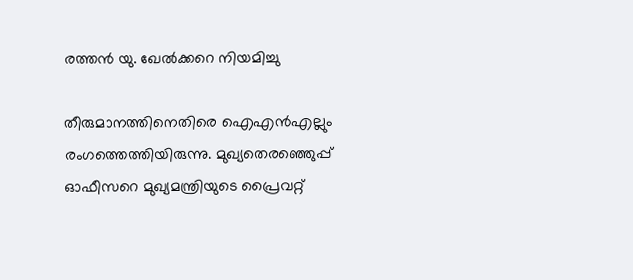രത്തൻ യു. ഖേൽക്കറെ നിയമിച്ചു

തീരുമാനത്തിനെതിരെ ഐഎൻഎല്ലും രംഗത്തെത്തിയിരുന്നു. മുഖ്യതെരഞ്ഞെുപ്പ് ഓഫീസറെ മുഖ്യമന്ത്രിയുടെ പ്രൈവറ്റ്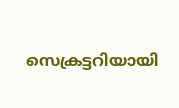സെക്രട്ടറിയായി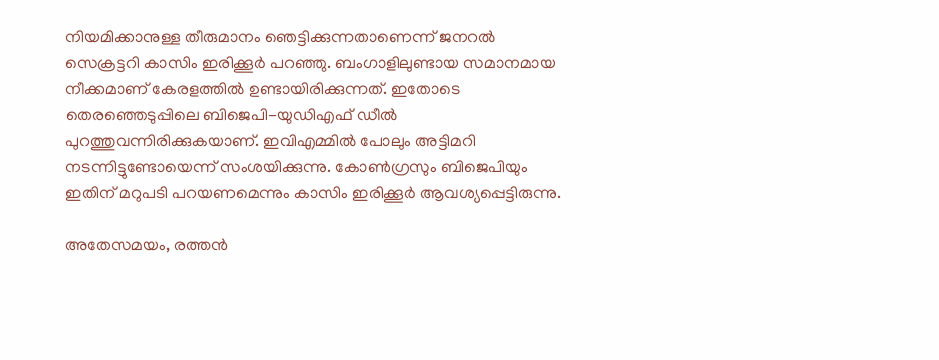നിയമിക്കാനുള്ള തീരുമാനം ഞെട്ടിക്കുന്നതാണെന്ന് ജനറൽ സെക്രട്ടറി കാസിം ഇരിക്കൂർ പറഞ്ഞു. ബംഗാളിലുണ്ടായ സമാനമായ നീക്കമാണ് കേരളത്തിൽ ഉണ്ടായിരിക്കുന്നത്. ഇതോടെ തെരഞ്ഞെടുപ്പിലെ ബിജെപി-യുഡിഎഫ് ഡീൽ പുറത്തുവന്നിരിക്കുകയാണ്. ഇവിഎമ്മിൽ പോലും അട്ടിമറി നടന്നിട്ടുണ്ടോയെന്ന് സംശയിക്കുന്നു. കോൺഗ്രസും ബിജെപിയും ഇതിന് മറുപടി പറയണമെന്നും കാസിം ഇരിക്കൂർ ആവശ്യപ്പെട്ടിരുന്നു.

അതേസമയം, രത്തൻ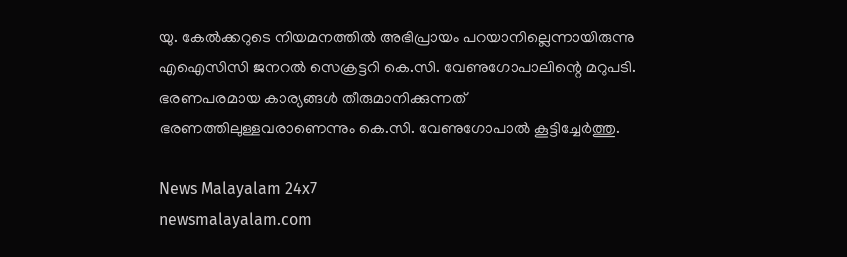യു. കേൽക്കറുടെ നിയമനത്തിൽ അഭിപ്രായം പറയാനില്ലെന്നായിരുന്നു എഐസിസി ജനറൽ സെക്രട്ടറി കെ.സി. വേണുഗോപാലിന്റെ മറുപടി. ഭരണപരമായ കാര്യങ്ങൾ തീരുമാനിക്കുന്നത് ഭരണത്തിലുള്ളവരാണെന്നും കെ.സി. വേണുഗോപാൽ കൂട്ടിച്ചേർത്തു.

News Malayalam 24x7
newsmalayalam.com